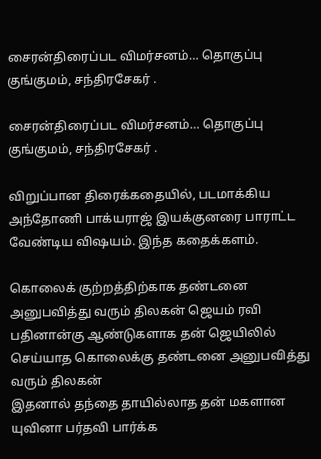சைரன்திரைப்பட‌ விமர்சனம்… தொகுப்பு குங்குமம், சந்திரசேகர் .

சைரன்திரைப்பட‌ விமர்சனம்… தொகுப்பு குங்குமம், சந்திரசேகர் .

விறுப்பான திரைக்கதையில், படமாக்கிய அந்தோணி பாக்யராஜ் இயக்குனரை பாராட்ட வேண்டிய விஷயம். இந்த கதைக்களம்.

கொலைக் குற்றத்திற்காக தண்டனை அனுபவித்து வரும் திலகன் ஜெயம் ரவி பதினான்கு ஆண்டுகளாக தன் ஜெயிலில் செய்யாத கொலைக்கு தண்டனை அனுபவித்து வரும் திலகன்
இதனால் தந்தை தாயில்லாத தன் மகளான யுவினா பர்தவி பார்க்க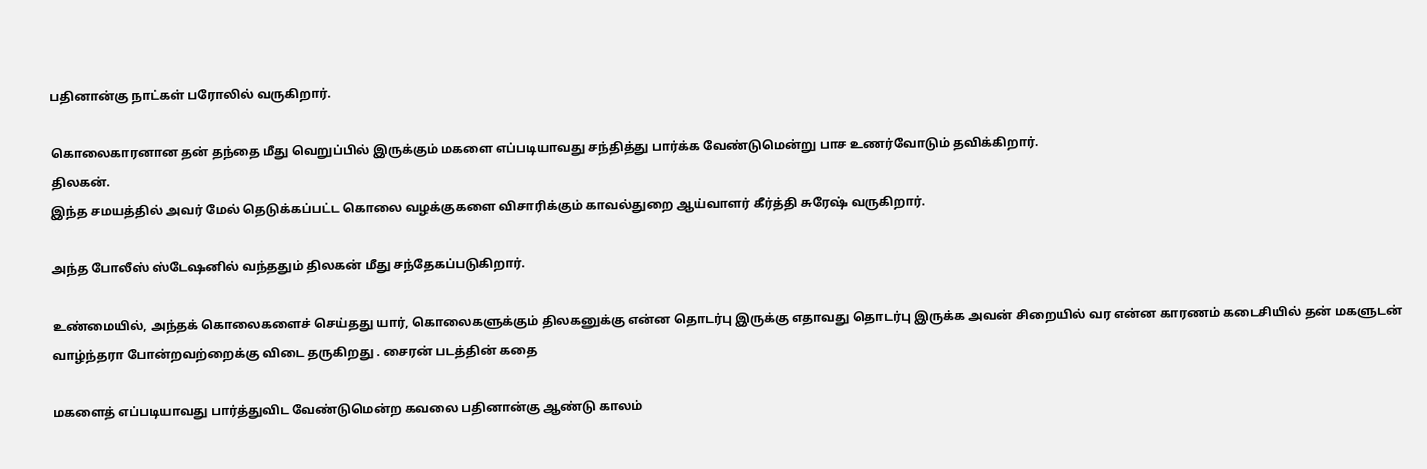பதினான்கு நாட்கள் பரோலில் வருகிறார்.

கொலைகாரனான தன் தந்தை மீது வெறுப்பில் இருக்கும் மகளை எப்படியாவது சந்தித்து பார்க்க வேண்டுமென்று பாச உணர்வோடும் தவிக்கிறார்.
திலகன்.
இந்த சமயத்தில் அவர் மேல் தெடுக்கப்பட்ட கொலை வழக்குகளை விசாரிக்கும் காவல்துறை ஆய்வாளர் கீர்த்தி சுரேஷ் வருகிறார்.

அந்த போலீஸ் ஸ்டேஷனில் வந்ததும் திலகன் மீது சந்தேகப்படுகிறார்.

உண்மையில், அந்தக் கொலைகளைச் செய்தது யார், கொலைகளுக்கும் திலகனுக்கு என்ன தொடர்பு இருக்கு எதாவது தொடர்பு இருக்க அவன் சிறையில் வர என்ன காரணம் கடைசியில் தன் மகளுடன் வாழ்ந்தரா போன்றவற்றைக்கு விடை தருகிறது . சைரன் படத்தின் கதை

மகளைத் எப்படியாவது பார்த்துவிட வேண்டுமென்ற கவலை பதினான்கு ஆண்டு காலம்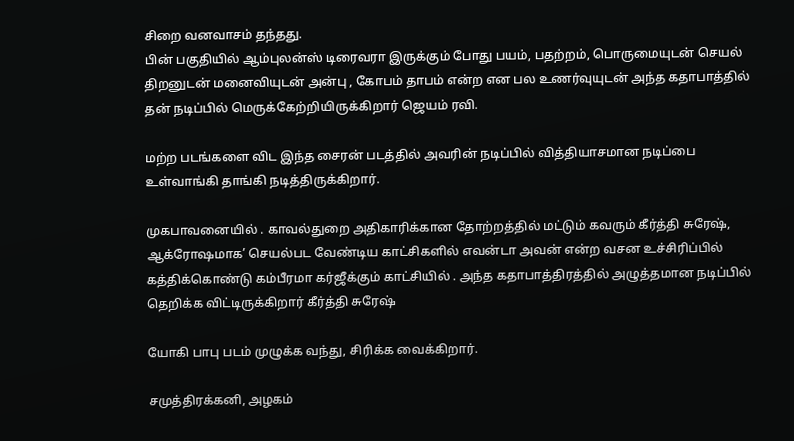சிறை வனவாசம் தந்தது.
பின் பகுதியில் ஆம்புலன்ஸ் டிரைவரா இருக்கும் போது பயம், பதற்றம், பொருமையுடன் செயல் திறனுடன் மனைவியுடன் அன்பு , கோபம் தாபம் என்ற என பல உணர்வுயுடன் அந்த கதாபாத்தில் தன் நடிப்பில் மெருக்கேற்றியிருக்கிறார் ஜெயம் ரவி.

மற்ற படங்களை விட இந்த சைரன் படத்தில் அவரின் நடிப்பில் வித்தியாசமான நடிப்பை உள்வாங்கி தாங்கி நடித்திருக்கிறார்.

முகபாவனையில் . காவல்துறை அதிகாரிக்கான தோற்றத்தில் மட்டும் கவரும் கீர்த்தி சுரேஷ், ஆக்ரோஷமாக’ செயல்பட வேண்டிய காட்சிகளில் எவன்டா அவன் என்ற வசன உச்சிரிப்பில் கத்திக்கொண்டு கம்பீரமா கர்ஜீக்கும் காட்சியில் . அந்த கதாபாத்திரத்தில் அழுத்தமான நடிப்பில் தெறிக்க விட்டிருக்கிறார் கீர்த்தி சுரேஷ்

யோகி பாபு படம் முழுக்க வந்து, சிரிக்க வைக்கிறார்.

சமுத்திரக்கனி, அழகம்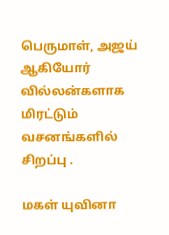பெருமாள், அஜய் ஆகியோர் வில்லன்களாக மிரட்டும் வசனங்களில் சிறப்பு .

மகள் யுவினா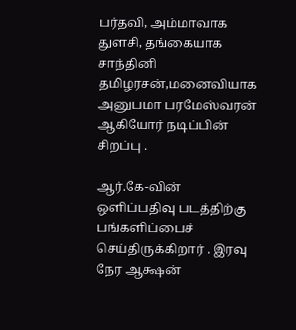பர்தவி, அம்மாவாக துளசி, தங்கையாக சாந்தினி தமிழரசன்,மனைவியாக அனுபமா பரமேஸ்வரன் ஆகியோர் நடிப்பின் சிறப்பு .

ஆர்.கே-வின் ஒளிப்பதிவு படத்திற்கு பங்களிப்பைச் செய்திருக்கிறார் . இரவு நேர ஆக்ஷன்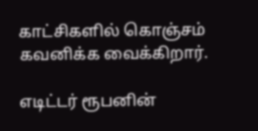காட்சிகளில் கொஞ்சம் கவனிக்க வைக்கிறார்.

எடிட்டர் ரூபனின்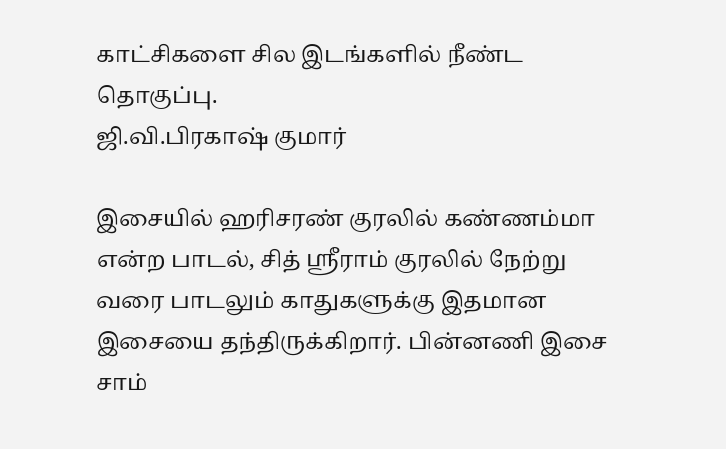காட்சிகளை சில இடங்களில் நீண்ட தொகுப்பு.
ஜி.வி.பிரகாஷ் குமார்

இசையில் ஹரிசரண் குரலில் கண்ணம்மா என்ற பாடல், சித் ஶ்ரீராம் குரலில் நேற்று வரை பாடலும் காதுகளுக்கு இதமான இசையை தந்திருக்கிறார். பின்னணி இசை சாம்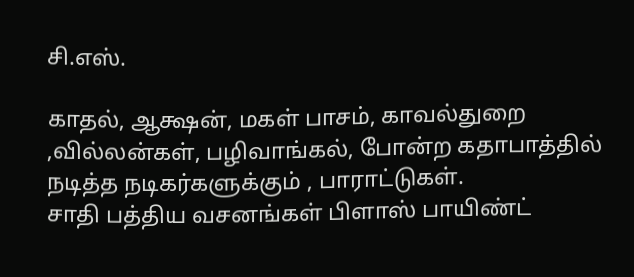சி.எஸ்.

காதல், ஆக்ஷன், மகள் பாசம், காவல்துறை ,வில்லன்கள், பழிவாங்கல், போன்ற கதாபாத்தில் நடித்த நடிகர்களுக்கும் , பாராட்டுகள்.
சாதி பத்திய வசனங்கள் பிளாஸ் பாயிண்ட்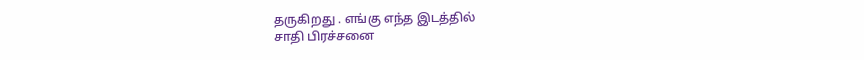தருகிறது . எங்கு எந்த இடத்தில்
சாதி பிரச்சனை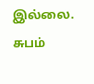இல்லை.  சுபம்